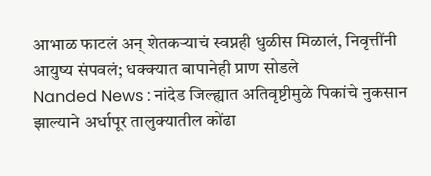आभाळ फाटलं अन् शेतकऱ्याचं स्वप्नही धुळीस मिळालं, निवृत्तींनी आयुष्य संपवलं; धक्क्यात बापानेही प्राण सोडले
Nanded News : नांदेड जिल्ह्यात अतिवृष्टीमुळे पिकांचे नुकसान झाल्याने अर्धापूर तालुक्यातील कोंढा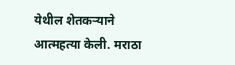येथील शेतकऱ्याने आत्महत्या केली. मराठा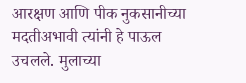आरक्षण आणि पीक नुकसानीच्या मदतीअभावी त्यांनी हे पाऊल उचलले. मुलाच्या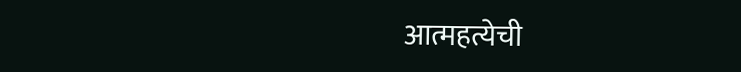आत्महत्येची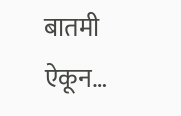बातमी ऐकून…